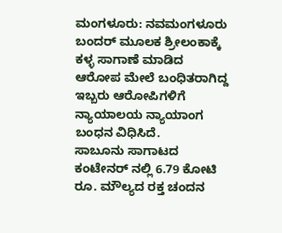ಮಂಗಳೂರು: ನವಮಂಗಳೂರು ಬಂದರ್ ಮೂಲಕ ಶ್ರೀಲಂಕಾಕ್ಕೆ ಕಳ್ಳ ಸಾಗಾಣೆ ಮಾಡಿದ ಆರೋಪ ಮೇಲೆ ಬಂಧಿತರಾಗಿದ್ದ ಇಬ್ಬರು ಆರೋಪಿಗಳಿಗೆ ನ್ಯಾಯಾಲಯ ನ್ಯಾಯಾಂಗ ಬಂಧನ ವಿಧಿಸಿದೆ.
ಸಾಬೂನು ಸಾಗಾಟದ ಕಂಟೇನರ್ ನಲ್ಲಿ 6.79 ಕೋಟಿ ರೂ. ಮೌಲ್ಯದ ರಕ್ತ ಚಂದನ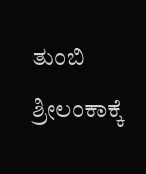ತುಂಬಿ ಶ್ರೀಲಂಕಾಕ್ಕೆ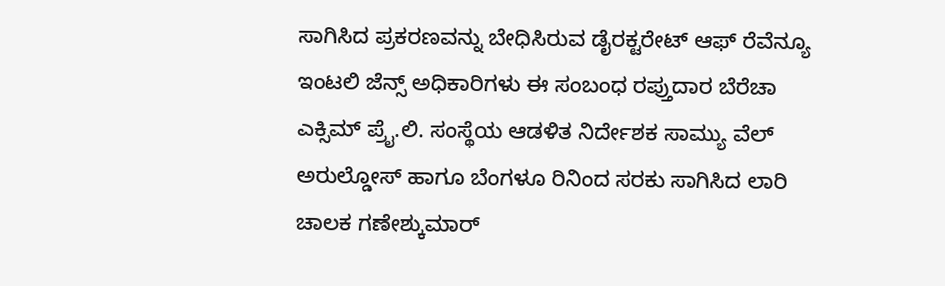ಸಾಗಿಸಿದ ಪ್ರಕರಣವನ್ನು ಬೇಧಿಸಿರುವ ಡೈರಕ್ಟರೇಟ್ ಆಫ್ ರೆವೆನ್ಯೂ ಇಂಟಲಿ ಜೆನ್ಸ್ ಅಧಿಕಾರಿಗಳು ಈ ಸಂಬಂಧ ರಪ್ತುದಾರ ಬೆರೆಚಾ ಎಕ್ಸಿಮ್ ಪ್ರೈ.ಲಿ. ಸಂಸ್ಥೆಯ ಆಡಳಿತ ನಿರ್ದೇಶಕ ಸಾಮ್ಯು ವೆಲ್ ಅರುಲ್ಡೋಸ್ ಹಾಗೂ ಬೆಂಗಳೂ ರಿನಿಂದ ಸರಕು ಸಾಗಿಸಿದ ಲಾರಿ ಚಾಲಕ ಗಣೇಶ್ಕುಮಾರ್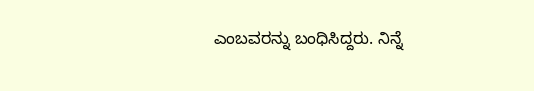ಎಂಬವರನ್ನು ಬಂಧಿಸಿದ್ದರು. ನಿನ್ನೆ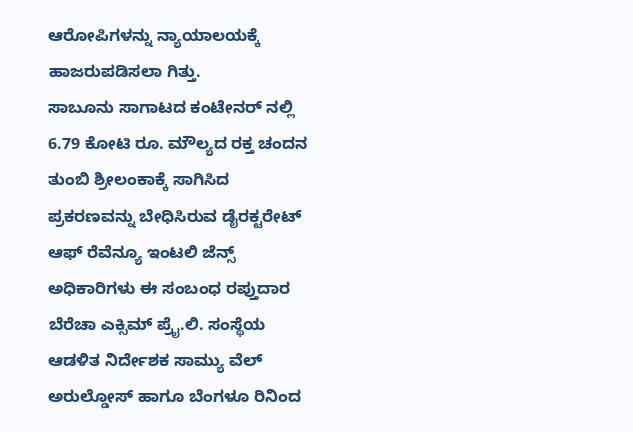ಆರೋಪಿಗಳನ್ನು ನ್ಯಾಯಾಲಯಕ್ಕೆ ಹಾಜರುಪಡಿಸಲಾ ಗಿತ್ತು.
ಸಾಬೂನು ಸಾಗಾಟದ ಕಂಟೇನರ್ ನಲ್ಲಿ 6.79 ಕೋಟಿ ರೂ. ಮೌಲ್ಯದ ರಕ್ತ ಚಂದನ ತುಂಬಿ ಶ್ರೀಲಂಕಾಕ್ಕೆ ಸಾಗಿಸಿದ ಪ್ರಕರಣವನ್ನು ಬೇಧಿಸಿರುವ ಡೈರಕ್ಟರೇಟ್ ಆಫ್ ರೆವೆನ್ಯೂ ಇಂಟಲಿ ಜೆನ್ಸ್ ಅಧಿಕಾರಿಗಳು ಈ ಸಂಬಂಧ ರಪ್ತುದಾರ ಬೆರೆಚಾ ಎಕ್ಸಿಮ್ ಪ್ರೈ.ಲಿ. ಸಂಸ್ಥೆಯ ಆಡಳಿತ ನಿರ್ದೇಶಕ ಸಾಮ್ಯು ವೆಲ್ ಅರುಲ್ಡೋಸ್ ಹಾಗೂ ಬೆಂಗಳೂ ರಿನಿಂದ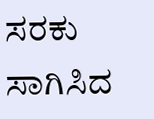ಸರಕು ಸಾಗಿಸಿದ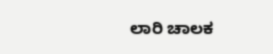ಲಾರಿ ಚಾಲಕ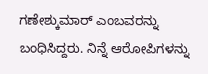ಗಣೇಶ್ಕುಮಾರ್ ಎಂಬವರನ್ನು ಬಂಧಿಸಿದ್ದರು. ನಿನ್ನೆ ಆರೋಪಿಗಳನ್ನು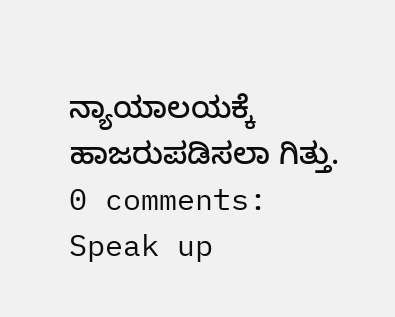ನ್ಯಾಯಾಲಯಕ್ಕೆ ಹಾಜರುಪಡಿಸಲಾ ಗಿತ್ತು.
0 comments:
Speak up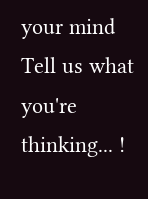your mind
Tell us what you're thinking... !